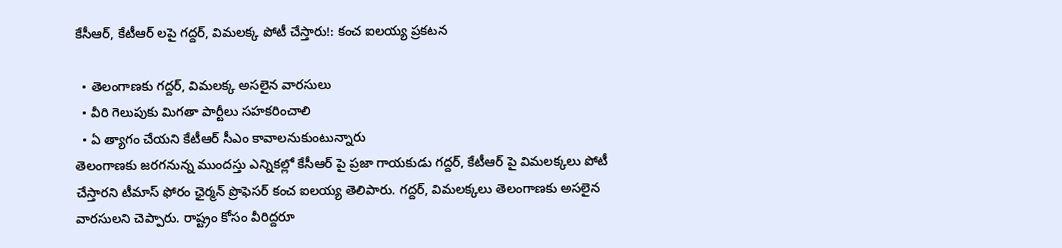కేసీఆర్, కేటీఆర్ లపై గద్దర్, విమలక్క పోటీ చేస్తారు!: కంచ ఐలయ్య ప్రకటన

  • తెలంగాణకు గద్దర్, విమలక్క అసలైన వారసులు
  • వీరి గెలుపుకు మిగతా పార్టీలు సహకరించాలి
  • ఏ త్యాగం చేయని కేటీఆర్ సీఎం కావాలనుకుంటున్నారు
తెలంగాణకు జరగనున్న ముందస్తు ఎన్నికల్లో కేసీఆర్ పై ప్రజా గాయకుడు గద్దర్, కేటీఆర్ పై విమలక్కలు పోటీ చేస్తారని టీమాస్ ఫోరం ఛైర్మన్ ప్రొఫెసర్ కంచ ఐలయ్య తెలిపారు. గద్దర్, విమలక్కలు తెలంగాణకు అసలైన వారసులని చెప్పారు. రాష్ట్రం కోసం వీరిద్దరూ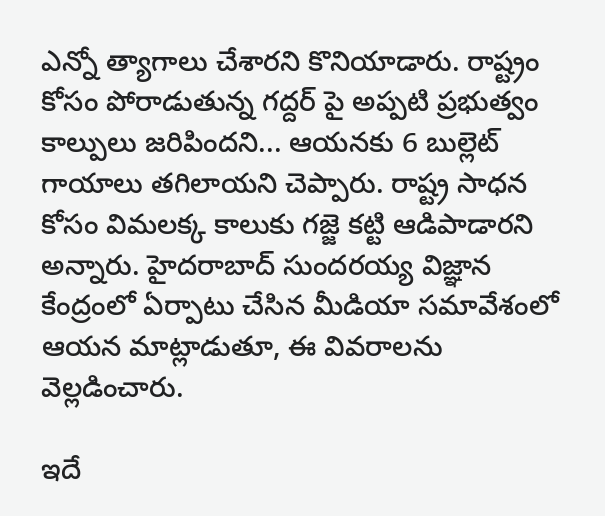ఎన్నో త్యాగాలు చేశారని కొనియాడారు. రాష్ట్రం కోసం పోరాడుతున్న గద్దర్ పై అప్పటి ప్రభుత్వం కాల్పులు జరిపిందని... ఆయనకు 6 బుల్లెట్ గాయాలు తగిలాయని చెప్పారు. రాష్ట్ర సాధన కోసం విమలక్క కాలుకు గజ్జె కట్టి ఆడిపాడారని అన్నారు. హైదరాబాద్ సుందరయ్య విజ్ఞాన కేంద్రంలో ఏర్పాటు చేసిన మీడియా సమావేశంలో ఆయన మాట్లాడుతూ, ఈ వివరాలను వెల్లడించారు.

ఇదే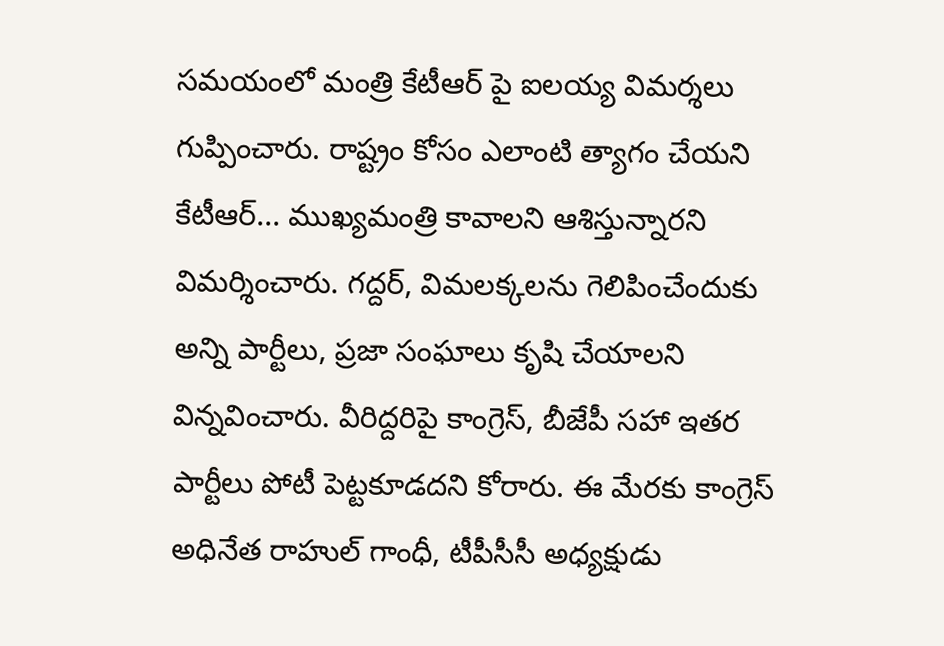సమయంలో మంత్రి కేటీఆర్ పై ఐలయ్య విమర్శలు గుప్పించారు. రాష్ట్రం కోసం ఎలాంటి త్యాగం చేయని కేటీఆర్... ముఖ్యమంత్రి కావాలని ఆశిస్తున్నారని విమర్శించారు. గద్దర్, విమలక్కలను గెలిపించేందుకు అన్ని పార్టీలు, ప్రజా సంఘాలు కృషి చేయాలని విన్నవించారు. వీరిద్దరిపై కాంగ్రెస్, బీజేపీ సహా ఇతర పార్టీలు పోటీ పెట్టకూడదని కోరారు. ఈ మేరకు కాంగ్రెస్ అధినేత రాహుల్ గాంధీ, టీపీసీసీ అధ్యక్షుడు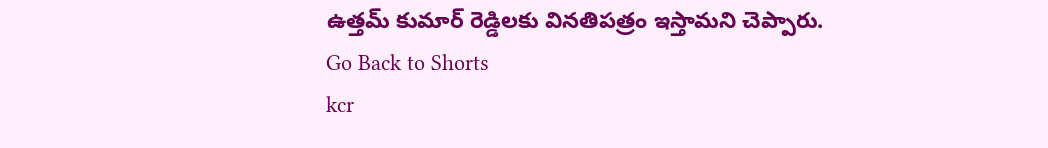ఉత్తమ్ కుమార్ రెడ్డిలకు వినతిపత్రం ఇస్తామని చెప్పారు.
Go Back to Shorts
kcr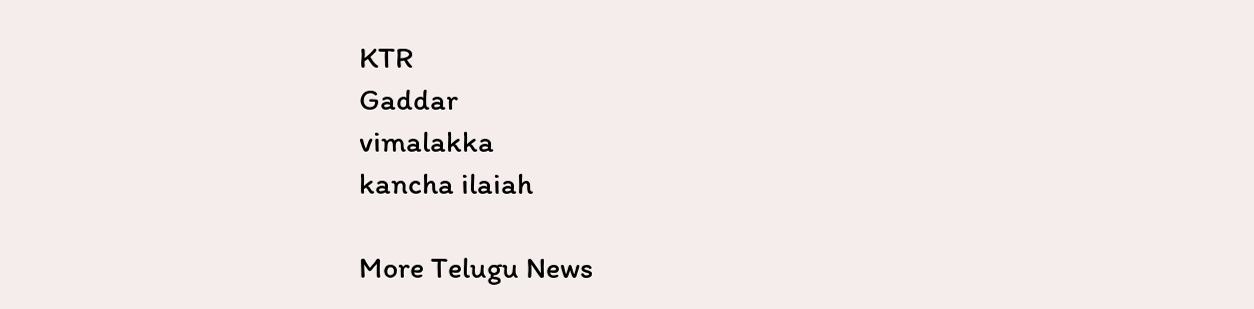KTR
Gaddar
vimalakka
kancha ilaiah

More Telugu News